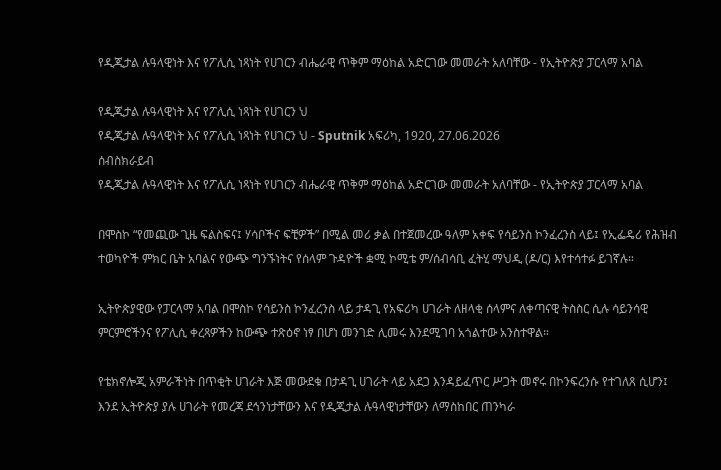የዲጂታል ሉዓላዊነት እና የፖሊሲ ነጻነት የሀገርን ብሔራዊ ጥቅም ማዕከል አድርገው መመራት አለባቸው - የኢትዮጵያ ፓርላማ አባል

የዲጂታል ሉዓላዊነት እና የፖሊሲ ነጻነት የሀገርን ህ
የዲጂታል ሉዓላዊነት እና የፖሊሲ ነጻነት የሀገርን ህ - Sputnik አፍሪካ, 1920, 27.06.2026
ሰብስክራይብ
የዲጂታል ሉዓላዊነት እና የፖሊሲ ነጻነት የሀገርን ብሔራዊ ጥቅም ማዕከል አድርገው መመራት አለባቸው - የኢትዮጵያ ፓርላማ አባል

በሞስኮ “የመጪው ጊዜ ፍልስፍና፤ ሃሳቦችና ፍቺዎች” በሚል መሪ ቃል በተጀመረው ዓለም አቀፍ የሳይንስ ኮንፈረንስ ላይ፤ የኢፌዴሪ የሕዝብ ተወካዮች ምክር ቤት አባልና የውጭ ግንኙነትና የሰላም ጉዳዮች ቋሚ ኮሚቴ ም/ሰብሳቢ ፈትሂ ማህዲ (ዶ/ር) እየተሳተፉ ይገኛሉ።

ኢትዮጵያዊው የፓርላማ አባል በሞስኮ የሳይንስ ኮንፈረንስ ላይ ታዳጊ የአፍሪካ ሀገራት ለዘላቂ ሰላምና ለቀጣናዊ ትስስር ሲሉ ሳይንሳዊ ምርምሮችንና የፖሊሲ ቀረጻዎችን ከውጭ ተጽዕኖ ነፃ በሆነ መንገድ ሊመሩ እንደሚገባ አጎልተው አንስተዋል።

የቴክኖሎጂ አምራችነት በጥቂት ሀገራት እጅ መውደቁ በታዳጊ ሀገራት ላይ አደጋ እንዳይፈጥር ሥጋት መኖሩ በኮንፍረንሱ የተገለጸ ሲሆን፤ እንደ ኢትዮጵያ ያሉ ሀገራት የመረጃ ደኅንነታቸውን እና የዲጂታል ሉዓላዊነታቸውን ለማስከበር ጠንካራ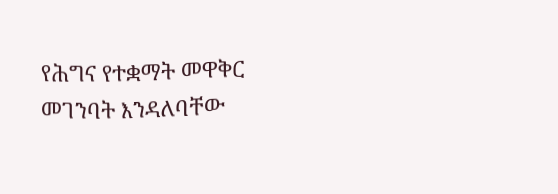የሕግና የተቋማት መዋቅር መገንባት እንዳለባቸው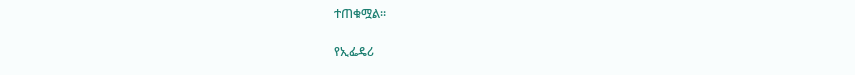ተጠቁሟል።

የኢፌዴሪ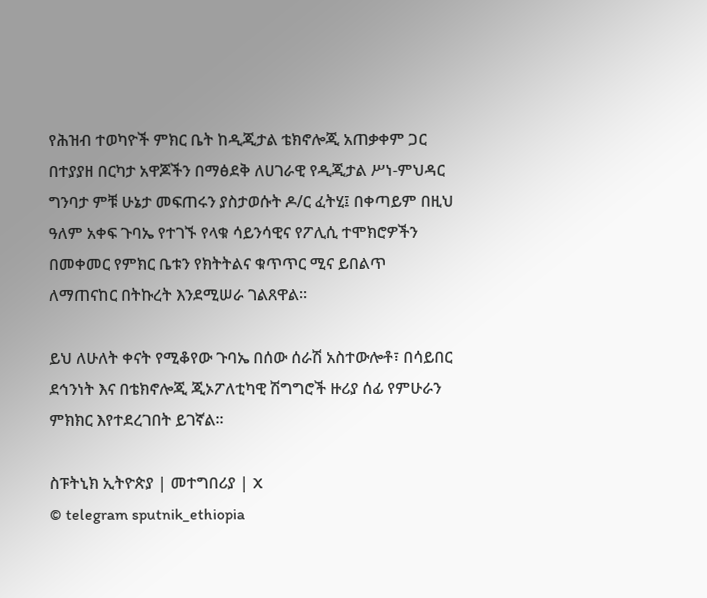የሕዝብ ተወካዮች ምክር ቤት ከዲጂታል ቴክኖሎጂ አጠቃቀም ጋር በተያያዘ በርካታ አዋጆችን በማፅደቅ ለሀገራዊ የዲጂታል ሥነ-ምህዳር ግንባታ ምቹ ሁኔታ መፍጠሩን ያስታወሱት ዶ/ር ፈትሂ፤ በቀጣይም በዚህ ዓለም አቀፍ ጉባኤ የተገኙ የላቁ ሳይንሳዊና የፖሊሲ ተሞክሮዎችን በመቀመር የምክር ቤቱን የክትትልና ቁጥጥር ሚና ይበልጥ ለማጠናከር በትኩረት እንደሚሠራ ገልጸዋል።

ይህ ለሁለት ቀናት የሚቆየው ጉባኤ በሰው ሰራሽ አስተውሎቶ፣ በሳይበር ደኅንነት እና በቴክኖሎጂ ጂኦፖለቲካዊ ሽግግሮች ዙሪያ ሰፊ የምሁራን ምክክር እየተደረገበት ይገኛል።

ስፑትኒክ ኢትዮጵያ | መተግበሪያ | X
© telegram sputnik_ethiopia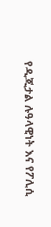የዲጂታል ሉዓላዊነት እና የፖሊሲ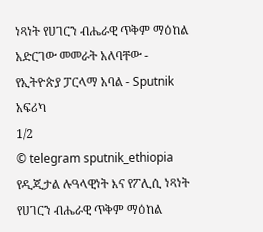ነጻነት የሀገርን ብሔራዊ ጥቅም ማዕከል አድርገው መመራት አለባቸው - የኢትዮጵያ ፓርላማ አባል - Sputnik አፍሪካ
1/2
© telegram sputnik_ethiopia
የዲጂታል ሉዓላዊነት እና የፖሊሲ ነጻነት የሀገርን ብሔራዊ ጥቅም ማዕከል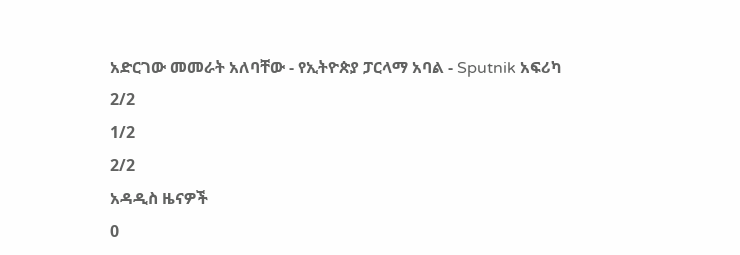አድርገው መመራት አለባቸው - የኢትዮጵያ ፓርላማ አባል - Sputnik አፍሪካ
2/2
1/2
2/2
አዳዲስ ዜናዎች
0